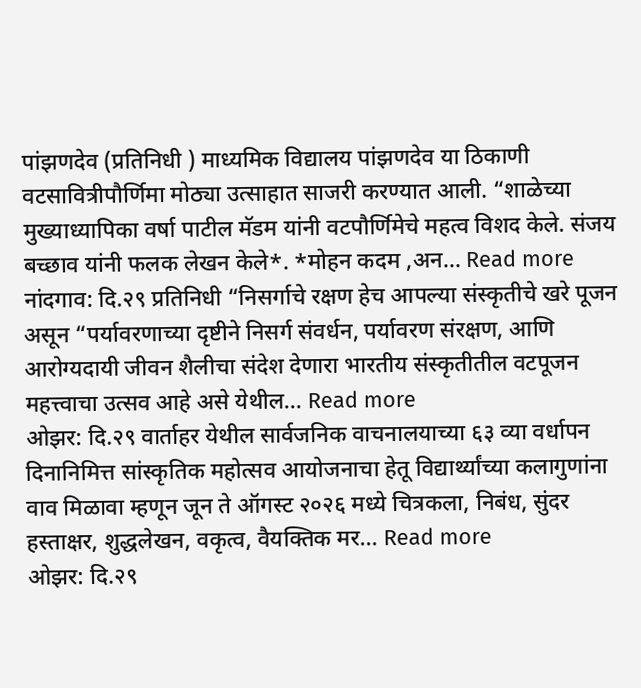पांझणदेव (प्रतिनिधी ) माध्यमिक विद्यालय पांझणदेव या ठिकाणी वटसावित्रीपौर्णिमा मोठ्या उत्साहात साजरी करण्यात आली. “शाळेच्या मुख्याध्यापिका वर्षा पाटील मॅडम यांनी वटपौर्णिमेचे महत्व विशद केले. संजय बच्छाव यांनी फलक लेखन केले*. *मोहन कदम ,अन... Read more
नांदगाव: दि.२९ प्रतिनिधी “निसर्गाचे रक्षण हेच आपल्या संस्कृतीचे खरे पूजन असून “पर्यावरणाच्या दृष्टीने निसर्ग संवर्धन, पर्यावरण संरक्षण, आणि आरोग्यदायी जीवन शैलीचा संदेश देणारा भारतीय संस्कृतीतील वटपूजन महत्त्वाचा उत्सव आहे असे येथील... Read more
ओझर: दि.२९ वार्ताहर येथील सार्वजनिक वाचनालयाच्या ६३ व्या वर्धापन दिनानिमित्त सांस्कृतिक महोत्सव आयोजनाचा हेतू विद्यार्थ्यांच्या कलागुणांना वाव मिळावा म्हणून जून ते ऑगस्ट २०२६ मध्ये चित्रकला, निबंध, सुंदर हस्ताक्षर, शुद्धलेखन, वकृत्व, वैयक्तिक मर... Read more
ओझर: दि.२९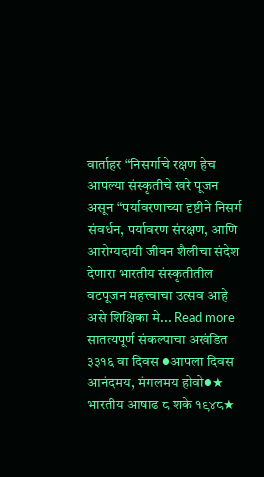वार्ताहर “निसर्गाचे रक्षण हेच आपल्या संस्कृतीचे खरे पूजन असून “पर्यावरणाच्या दृष्टीने निसर्ग संवर्धन, पर्यावरण संरक्षण, आणि आरोग्यदायी जीवन शैलीचा संदेश देणारा भारतीय संस्कृतीतील वटपूजन महत्त्वाचा उत्सव आहे असे शिक्षिका मे... Read more
सातत्यपूर्ण संकल्पाचा अखंडित ३३१६ वा दिवस ●आपला दिवस आनंदमय, मंगलमय होवो●★ भारतीय आषाढ ८ शके १९४८★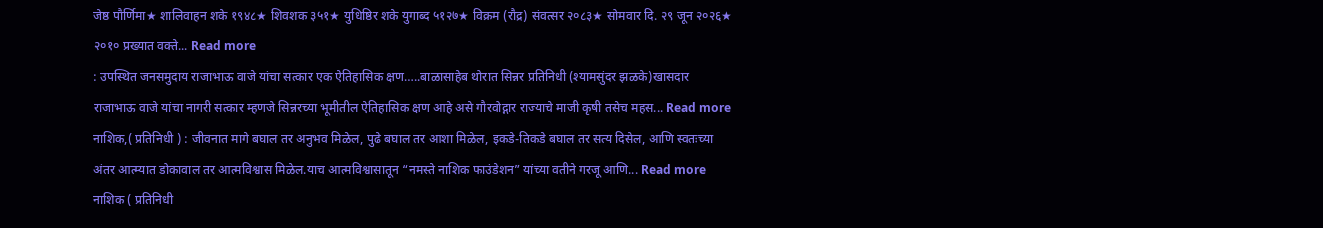जेष्ठ पौर्णिमा★ शालिवाहन शके १९४८★ शिवशक ३५१★ युधिष्ठिर शके युगाब्द ५१२७★ विक्रम (रौद्र) संवत्सर २०८३★ सोमवार दि. २९ जून २०२६★ २०१० प्रख्यात वक्ते... Read more
: उपस्थित जनसमुदाय राजाभाऊ वाजे यांचा सत्कार एक ऐतिहासिक क्षण…..बाळासाहेब थोरात सिन्नर प्रतिनिधी (श्यामसुंदर झळके)खासदार राजाभाऊ वाजे यांचा नागरी सत्कार म्हणजे सिन्नरच्या भूमीतील ऐतिहासिक क्षण आहे असे गौरवोद्गार राज्याचे माजी कृषी तसेच महस... Read more
नाशिक,( प्रतिनिधी ) : जीवनात मागे बघाल तर अनुभव मिळेल, पुढे बघाल तर आशा मिळेल, इकडे-तिकडे बघाल तर सत्य दिसेल, आणि स्वतःच्या अंतर आत्म्यात डोकावाल तर आत्मविश्वास मिळेल.याच आत्मविश्वासातून “नमस्ते नाशिक फाउंडेशन” यांच्या वतीने गरजू आणि... Read more
नाशिक ( प्रतिनिधी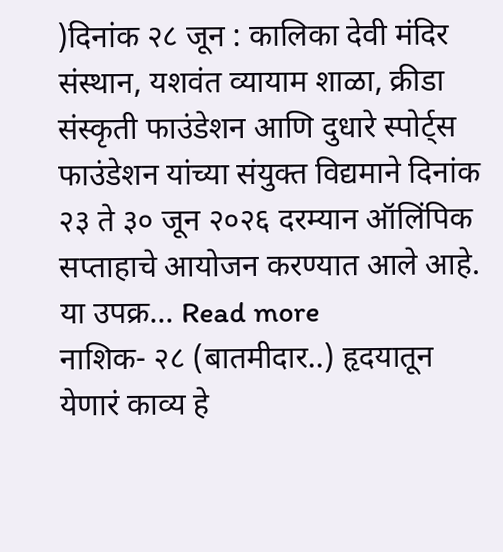)दिनांक २८ जून : कालिका देवी मंदिर संस्थान, यशवंत व्यायाम शाळा, क्रीडा संस्कृती फाउंडेशन आणि दुधारे स्पोर्ट्स फाउंडेशन यांच्या संयुक्त विद्यमाने दिनांक २३ ते ३० जून २०२६ दरम्यान ऑलिंपिक सप्ताहाचे आयोजन करण्यात आले आहे. या उपक्र... Read more
नाशिक- २८ (बातमीदार..) हृदयातून येणारं काव्य हे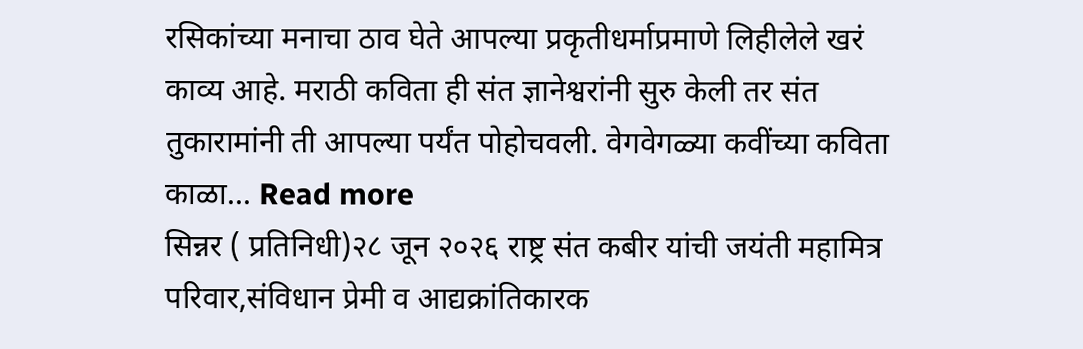रसिकांच्या मनाचा ठाव घेते आपल्या प्रकृतीधर्माप्रमाणे लिहीलेले खरं काव्य आहे. मराठी कविता ही संत ज्ञानेश्वरांनी सुरु केली तर संत तुकारामांनी ती आपल्या पर्यंत पोहोचवली. वेगवेगळ्या कवींच्या कविता काळा... Read more
सिन्नर ( प्रतिनिधी)२८ जून २०२६ राष्ट्र संत कबीर यांची जयंती महामित्र परिवार,संविधान प्रेमी व आद्यक्रांतिकारक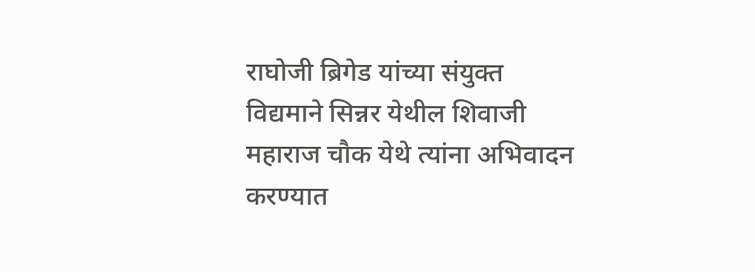राघोजी ब्रिगेड यांच्या संयुक्त विद्यमाने सिन्नर येथील शिवाजी महाराज चौक येथे त्यांना अभिवादन करण्यात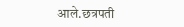आले.छत्रपती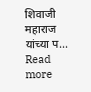शिवाजी महाराज यांच्या प... Read more